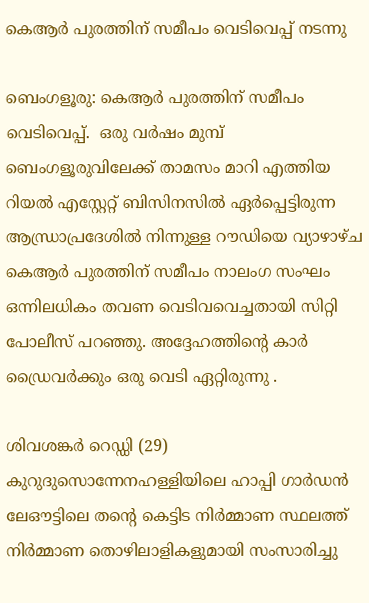കെആർ പുരത്തിന് സമീപം വെടിവെപ്പ് നടന്നു

ബെംഗളൂരു: കെആർ പുരത്തിന് സമീപം വെടിവെപ്പ്.  ഒരു വർഷം മുമ്പ് ബെംഗളൂരുവിലേക്ക് താമസം മാറി എത്തിയ റിയൽ എസ്റ്റേറ്റ് ബിസിനസിൽ ഏർപ്പെട്ടിരുന്ന ആന്ധ്രാപ്രദേശിൽ നിന്നുള്ള റൗഡിയെ വ്യാഴാഴ്ച കെആർ പുരത്തിന് സമീപം നാലംഗ സംഘം ഒന്നിലധികം തവണ വെടിവവെച്ചതായി സിറ്റി പോലീസ് പറഞ്ഞു. അദ്ദേഹത്തിന്റെ കാർ ഡ്രൈവർക്കും ഒരു വെടി ഏറ്റിരുന്നു .

ശിവശങ്കർ റെഡ്ഡി (29) കുറുദുസൊന്നേനഹള്ളിയിലെ ഹാപ്പി ഗാർഡൻ ലേഔട്ടിലെ തന്റെ കെട്ടിട നിർമ്മാണ സ്ഥലത്ത് നിർമ്മാണ തൊഴിലാളികളുമായി സംസാരിച്ചു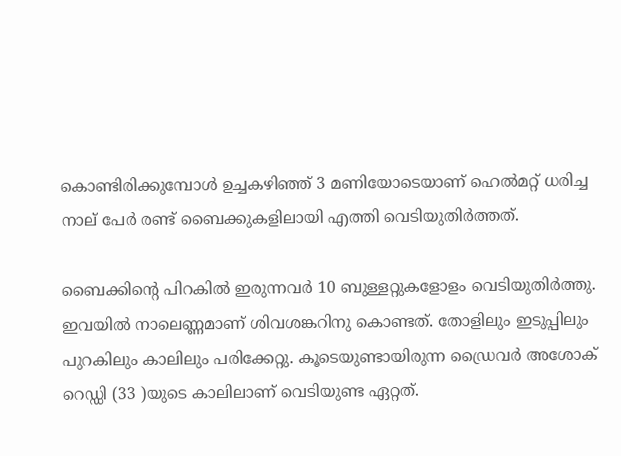കൊണ്ടിരിക്കുമ്പോൾ ഉച്ചകഴിഞ്ഞ് 3 മണിയോടെയാണ് ഹെൽമറ്റ് ധരിച്ച നാല് പേർ രണ്ട് ബൈക്കുകളിലായി എത്തി വെടിയുതിർത്തത്.

ബൈക്കിന്റെ പിറകിൽ ഇരുന്നവർ 10 ബുള്ളറ്റുകളോളം വെടിയുതിർത്തു. ഇവയിൽ നാലെണ്ണമാണ് ശിവശങ്കറിനു കൊണ്ടത്. തോളിലും ഇടുപ്പിലും പുറകിലും കാലിലും പരിക്കേറ്റു. കൂടെയുണ്ടായിരുന്ന ഡ്രൈവർ അശോക് റെഡ്ഡി (33 )യുടെ കാലിലാണ് വെടിയുണ്ട ഏറ്റത്.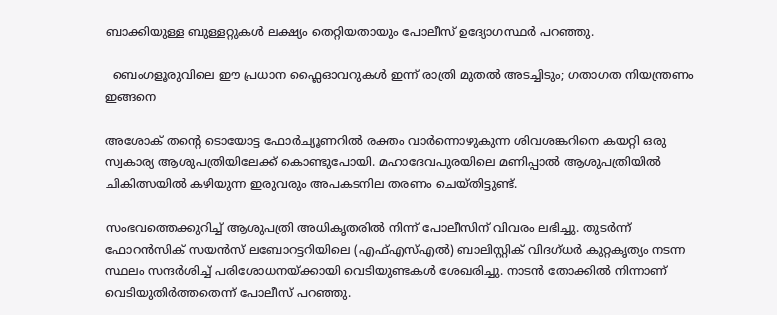ബാക്കിയുള്ള ബുള്ളറ്റുകൾ ലക്ഷ്യം തെറ്റിയതായും പോലീസ് ഉദ്യോഗസ്ഥർ പറഞ്ഞു.

  ബെംഗളൂരുവിലെ ഈ പ്രധാന ഫ്ലൈഓവറുകൾ ഇന്ന് രാത്രി മുതൽ അടച്ചിടും; ഗതാഗത നിയന്ത്രണം ഇങ്ങനെ

അശോക് തന്റെ ടൊയോട്ട ഫോർച്യൂണറിൽ രക്തം വാർന്നൊഴുകുന്ന ശിവശങ്കറിനെ കയറ്റി ഒരു സ്വകാര്യ ആശുപത്രിയിലേക്ക് കൊണ്ടുപോയി. മഹാദേവപുരയിലെ മണിപ്പാൽ ആശുപത്രിയിൽ ചികിത്സയിൽ കഴിയുന്ന ഇരുവരും അപകടനില തരണം ചെയ്തിട്ടുണ്ട്.

സംഭവത്തെക്കുറിച്ച് ആശുപത്രി അധികൃതരിൽ നിന്ന് പോലീസിന് വിവരം ലഭിച്ചു. തുടർന്ന് ഫോറൻസിക് സയൻസ് ലബോറട്ടറിയിലെ (എഫ്എസ്എൽ) ബാലിസ്റ്റിക് വിദഗ്ധർ കുറ്റകൃത്യം നടന്ന സ്ഥലം സന്ദർശിച്ച് പരിശോധനയ്ക്കായി വെടിയുണ്ടകൾ ശേഖരിച്ചു. നാടൻ തോക്കിൽ നിന്നാണ് വെടിയുതിർത്തതെന്ന് പോലീസ് പറഞ്ഞു.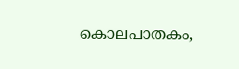കൊലപാതകം,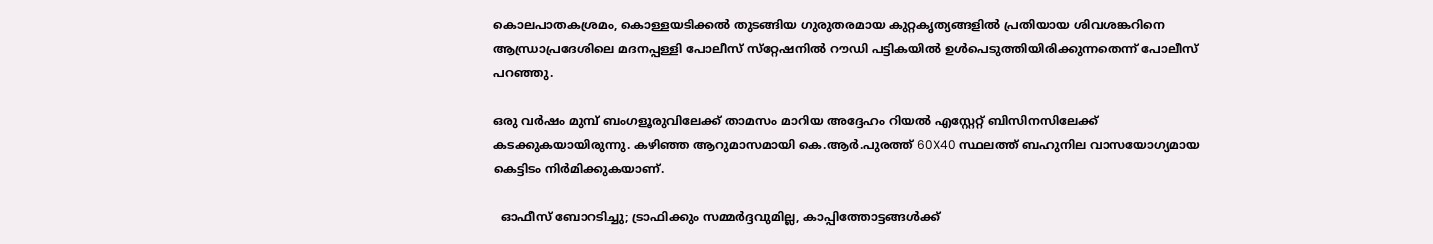കൊലപാതകശ്രമം, കൊള്ളയടിക്കൽ തുടങ്ങിയ ഗുരുതരമായ കുറ്റകൃത്യങ്ങളിൽ പ്രതിയായ ശിവശങ്കറിനെ ആന്ധ്രാപ്രദേശിലെ മദനപ്പള്ളി പോലീസ് സ്‌റ്റേഷനിൽ റൗഡി പട്ടികയിൽ ഉൾപെടുത്തിയിരിക്കുന്നതെന്ന് പോലീസ് പറഞ്ഞു.

ഒരു വർഷം മുമ്പ് ബംഗളൂരുവിലേക്ക് താമസം മാറിയ അദ്ദേഹം റിയൽ എസ്റ്റേറ്റ് ബിസിനസിലേക്ക് കടക്കുകയായിരുന്നു. കഴിഞ്ഞ ആറുമാസമായി കെ.ആർ.പുരത്ത് 60X40 സ്ഥലത്ത് ബഹുനില വാസയോഗ്യമായ കെട്ടിടം നിർമിക്കുകയാണ്.

  ഓഫീസ് ബോറടിച്ചു; ട്രാഫിക്കും സമ്മർദ്ദവുമില്ല, കാപ്പിത്തോട്ടങ്ങൾക്ക്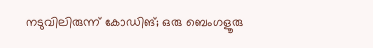നടുവിലിരുന്ന് കോഡിങ്; ഒരു ബെംഗളൂരു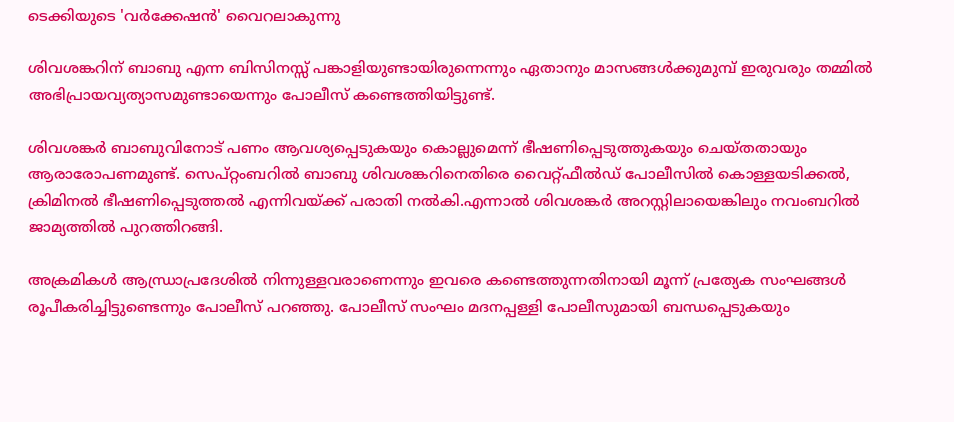ടെക്കിയുടെ 'വർക്കേഷൻ' വൈറലാകുന്നു

ശിവശങ്കറിന് ബാബു എന്ന ബിസിനസ്സ് പങ്കാളിയുണ്ടായിരുന്നെന്നും ഏതാനും മാസങ്ങൾക്കുമുമ്പ് ഇരുവരും തമ്മിൽ അഭിപ്രായവ്യത്യാസമുണ്ടായെന്നും പോലീസ് കണ്ടെത്തിയിട്ടുണ്ട്.

ശിവശങ്കർ ബാബുവിനോട് പണം ആവശ്യപ്പെടുകയും കൊല്ലുമെന്ന് ഭീഷണിപ്പെടുത്തുകയും ചെയ്തതായും ആരാരോപണമുണ്ട്. സെപ്റ്റംബറിൽ ബാബു ശിവശങ്കറിനെതിരെ വൈറ്റ്ഫീൽഡ് പോലീസിൽ കൊള്ളയടിക്കൽ, ക്രിമിനൽ ഭീഷണിപ്പെടുത്തൽ എന്നിവയ്ക്ക് പരാതി നൽകി.എന്നാൽ ശിവശങ്കർ അറസ്റ്റിലായെങ്കിലും നവംബറിൽ ജാമ്യത്തിൽ പുറത്തിറങ്ങി.

അക്രമികൾ ആന്ധ്രാപ്രദേശിൽ നിന്നുള്ളവരാണെന്നും ഇവരെ കണ്ടെത്തുന്നതിനായി മൂന്ന് പ്രത്യേക സംഘങ്ങൾ രൂപീകരിച്ചിട്ടുണ്ടെന്നും പോലീസ് പറഞ്ഞു. പോലീസ് സംഘം മദനപ്പള്ളി പോലീസുമായി ബന്ധപ്പെടുകയും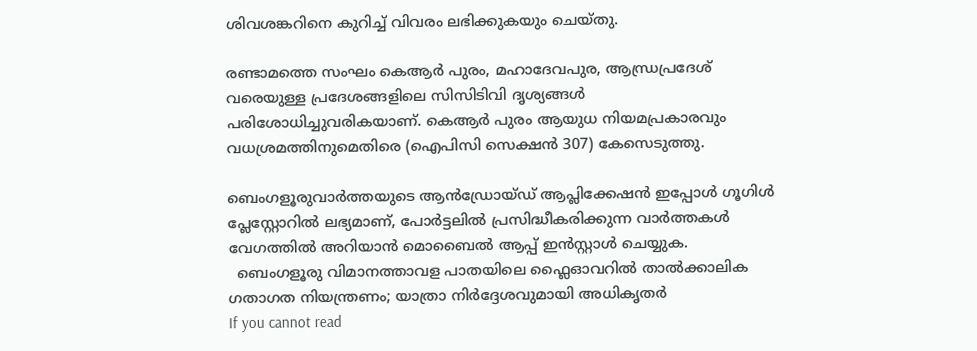ശിവശങ്കറിനെ കുറിച്ച് വിവരം ലഭിക്കുകയും ചെയ്തു.

രണ്ടാമത്തെ സംഘം കെആർ പുരം, മഹാദേവപുര, ആന്ധ്രപ്രദേശ് വരെയുള്ള പ്രദേശങ്ങളിലെ സിസിടിവി ദൃശ്യങ്ങൾ പരിശോധിച്ചുവരികയാണ്. കെആർ പുരം ആയുധ നിയമപ്രകാരവും വധശ്രമത്തിനുമെതിരെ (ഐപിസി സെക്ഷൻ 307) കേസെടുത്തു.

ബെംഗളൂരുവാർത്തയുടെ ആൻഡ്രോയ്ഡ് ആപ്ലിക്കേഷൻ ഇപ്പോൾ ഗൂഗിൾ പ്ലേസ്റ്റോറിൽ ലഭ്യമാണ്, പോർട്ടലിൽ പ്രസിദ്ധീകരിക്കുന്ന വാർത്തകൾ വേഗത്തിൽ അറിയാൻ മൊബൈൽ ആപ്പ് ഇൻസ്റ്റാൾ ചെയ്യുക.
  ബെംഗളൂരു വിമാനത്താവള പാതയിലെ ഫ്ലൈഓവറിൽ താൽക്കാലിക ഗതാഗത നിയന്ത്രണം; യാത്രാ നിർദ്ദേശവുമായി അധികൃതർ
If you cannot read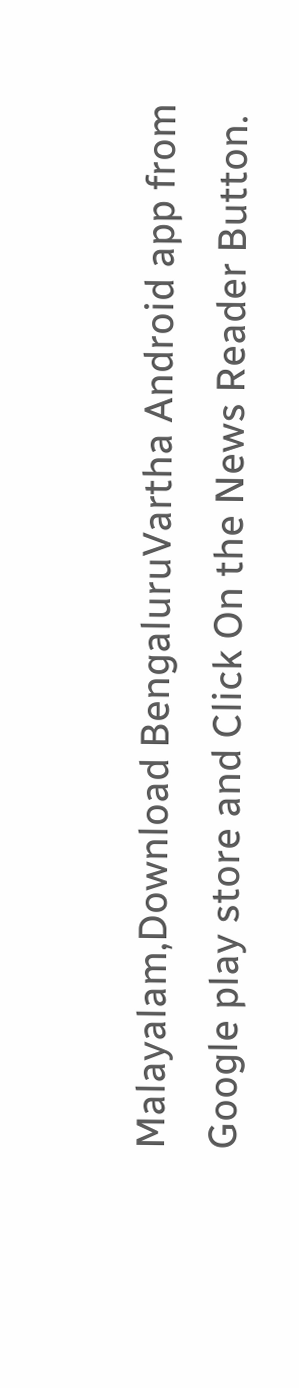Malayalam,Download BengaluruVartha Android app from Google play store and Click On the News Reader Button.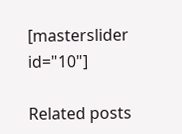[masterslider id="10"]

Related posts